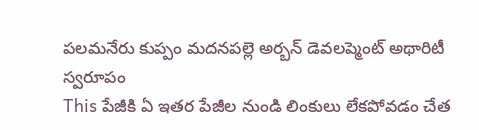పలమనేరు కుప్పం మదనపల్లె అర్బన్ డెవలప్మెంట్ అథారిటీ
స్వరూపం
This పేజీకి ఏ ఇతర పేజీల నుండి లింకులు లేకపోవడం చేత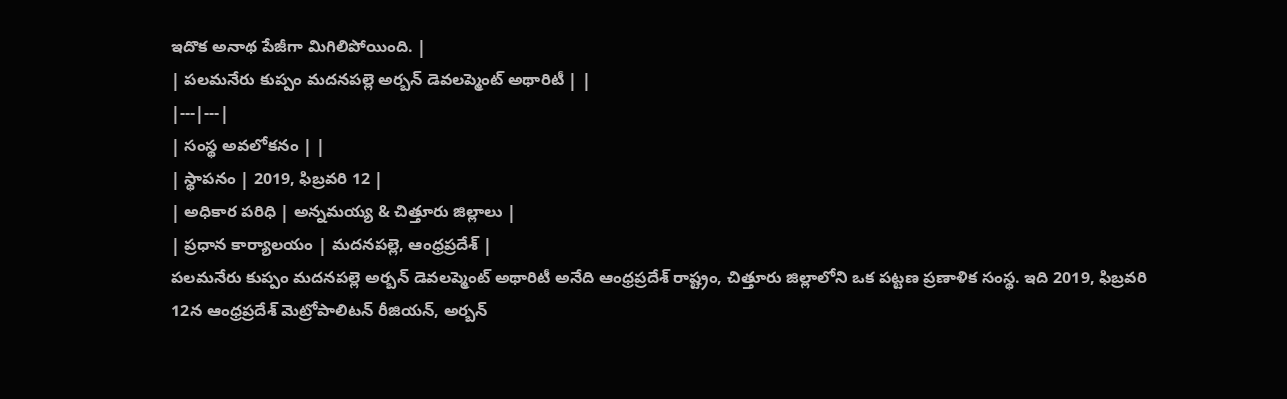ఇదొక అనాథ పేజీగా మిగిలిపోయింది. |
| పలమనేరు కుప్పం మదనపల్లె అర్బన్ డెవలప్మెంట్ అథారిటీ | |
|---|---|
| సంస్థ అవలోకనం | |
| స్థాపనం | 2019, ఫిబ్రవరి 12 |
| అధికార పరిధి | అన్నమయ్య & చిత్తూరు జిల్లాలు |
| ప్రధాన కార్యాలయం | మదనపల్లె, ఆంధ్రప్రదేశ్ |
పలమనేరు కుప్పం మదనపల్లె అర్బన్ డెవలప్మెంట్ అథారిటీ అనేది ఆంధ్రప్రదేశ్ రాష్ట్రం, చిత్తూరు జిల్లాలోని ఒక పట్టణ ప్రణాళిక సంస్థ. ఇది 2019, ఫిబ్రవరి 12న ఆంధ్రప్రదేశ్ మెట్రోపాలిటన్ రీజియన్, అర్బన్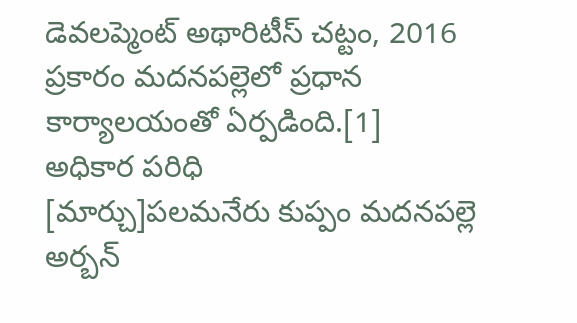డెవలప్మెంట్ అథారిటీస్ చట్టం, 2016 ప్రకారం మదనపల్లెలో ప్రధాన కార్యాలయంతో ఏర్పడింది.[1]
అధికార పరిధి
[మార్చు]పలమనేరు కుప్పం మదనపల్లె అర్బన్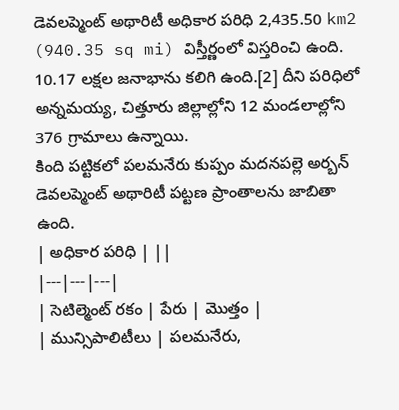డెవలప్మెంట్ అథారిటీ అధికార పరిధి 2,435.50 km2 (940.35 sq mi) విస్తీర్ణంలో విస్తరించి ఉంది. 10.17 లక్షల జనాభాను కలిగి ఉంది.[2] దీని పరిధిలో అన్నమయ్య, చిత్తూరు జిల్లాల్లోని 12 మండలాల్లోని 376 గ్రామాలు ఉన్నాయి.
కింది పట్టికలో పలమనేరు కుప్పం మదనపల్లె అర్బన్ డెవలప్మెంట్ అథారిటీ పట్టణ ప్రాంతాలను జాబితా ఉంది.
| అధికార పరిధి | ||
|---|---|---|
| సెటిల్మెంట్ రకం | పేరు | మొత్తం |
| మున్సిపాలిటీలు | పలమనేరు,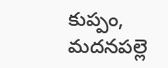కుప్పం, మదనపల్లె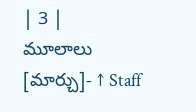| 3 |
మూలాలు
[మార్చు]- ↑ Staff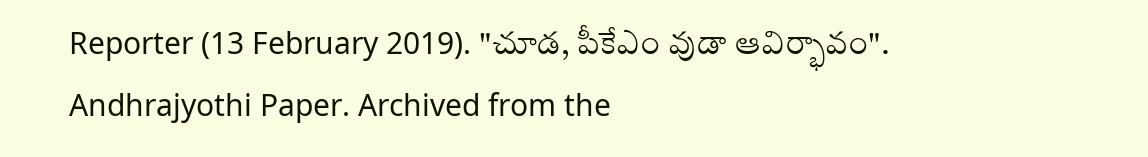Reporter (13 February 2019). "చూడ, పీకేఎం వుడా ఆవిర్భావం". Andhrajyothi Paper. Archived from the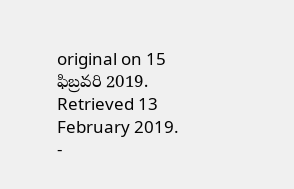original on 15 ఫిబ్రవరి 2019. Retrieved 13 February 2019.
-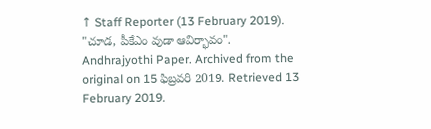↑ Staff Reporter (13 February 2019). "చూడ, పీకేఎం వుడా ఆవిర్భావం". Andhrajyothi Paper. Archived from the original on 15 ఫిబ్రవరి 2019. Retrieved 13 February 2019.